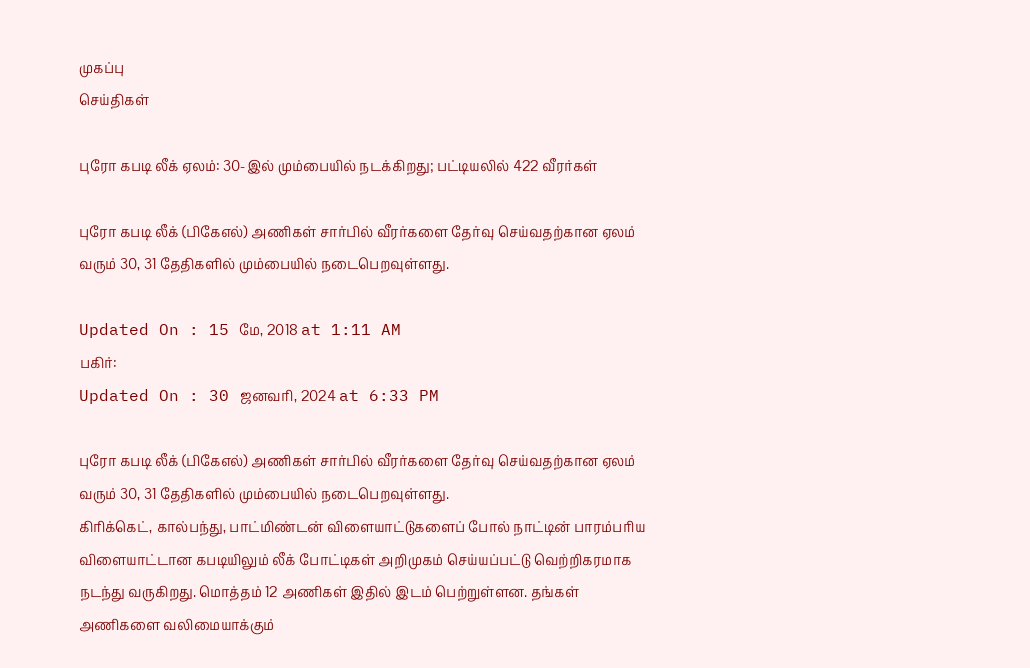முகப்பு
செய்திகள்

புரோ கபடி லீக் ஏலம்: 30-இல் மும்பையில் நடக்கிறது; பட்டியலில் 422 வீரர்கள்

புரோ கபடி லீக் (பிகேஎல்) அணிகள் சார்பில் வீரர்களை தேர்வு செய்வதற்கான ஏலம் வரும் 30, 31 தேதிகளில் மும்பையில் நடைபெறவுள்ளது.

Updated On : 15 மே, 2018 at 1:11 AM
பகிர்:
Updated On : 30 ஜனவரி, 2024 at 6:33 PM

புரோ கபடி லீக் (பிகேஎல்) அணிகள் சார்பில் வீரர்களை தேர்வு செய்வதற்கான ஏலம் வரும் 30, 31 தேதிகளில் மும்பையில் நடைபெறவுள்ளது.
கிரிக்கெட், கால்பந்து, பாட்மிண்டன் விளையாட்டுகளைப் போல் நாட்டின் பாரம்பரிய விளையாட்டான கபடியிலும் லீக் போட்டிகள் அறிமுகம் செய்யப்பட்டு வெற்றிகரமாக நடந்து வருகிறது. மொத்தம் 12 அணிகள் இதில் இடம் பெற்றுள்ளன. தங்கள் அணிகளை வலிமையாக்கும்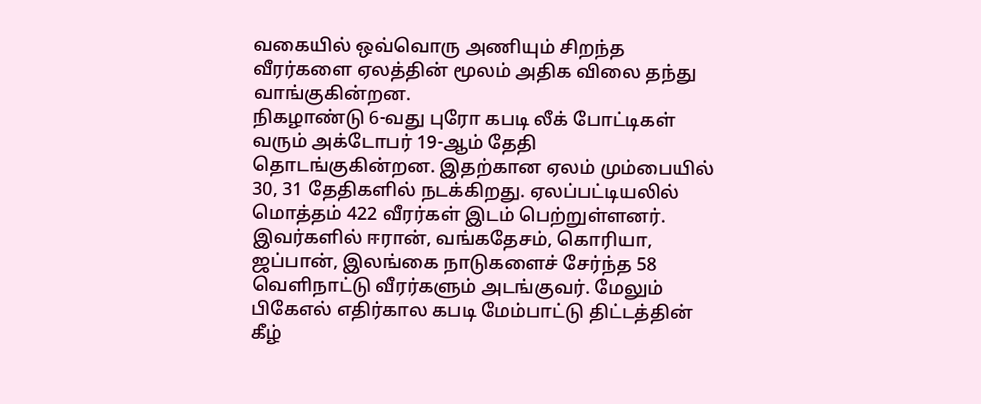வகையில் ஒவ்வொரு அணியும் சிறந்த வீரர்களை ஏலத்தின் மூலம் அதிக விலை தந்து வாங்குகின்றன.
நிகழாண்டு 6-வது புரோ கபடி லீக் போட்டிகள் வரும் அக்டோபர் 19-ஆம் தேதி தொடங்குகின்றன. இதற்கான ஏலம் மும்பையில் 30, 31 தேதிகளில் நடக்கிறது. ஏலப்பட்டியலில் மொத்தம் 422 வீரர்கள் இடம் பெற்றுள்ளனர்.
இவர்களில் ஈரான், வங்கதேசம், கொரியா, ஜப்பான், இலங்கை நாடுகளைச் சேர்ந்த 58 வெளிநாட்டு வீரர்களும் அடங்குவர். மேலும் பிகேஎல் எதிர்கால கபடி மேம்பாட்டு திட்டத்தின் கீழ்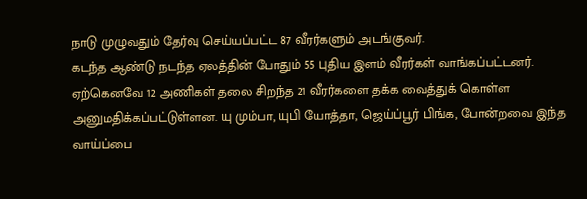நாடு முழுவதும் தேர்வு செய்யப்பட்ட 87 வீரர்களும் அடங்குவர்.
கடந்த ஆண்டு நடந்த ஏலத்தின் போதும் 55 புதிய இளம் வீரர்கள் வாங்கப்பட்டனர்.
ஏற்கெனவே 12 அணிகள் தலை சிறந்த 21 வீரர்களை தக்க வைத்துக் கொள்ள அனுமதிக்கப்பட்டுள்ளன. யு மும்பா, யுபி யோத்தா, ஜெய்ப்பூர் பிங்க, போன்றவை இந்த வாய்ப்பை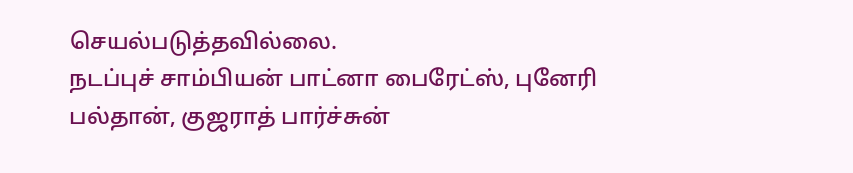செயல்படுத்தவில்லை.
நடப்புச் சாம்பியன் பாட்னா பைரேட்ஸ், புனேரி பல்தான், குஜராத் பார்ச்சுன்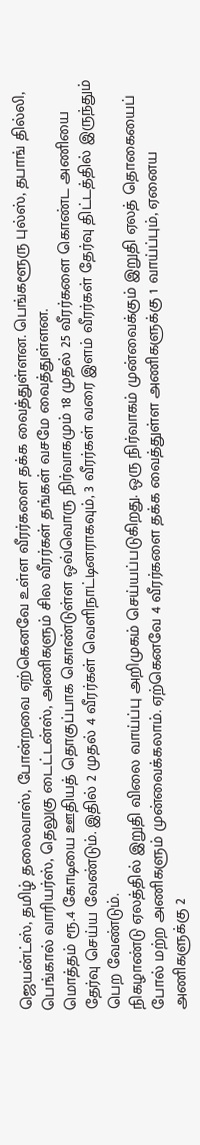ஜெயன்ட்ஸ், தமிழ் தலைவாஸ், போன்றவை ஏற்கெனவே உள்ள வீரர்களை தக்க வைத்துள்ளன. பெங்களூரு புல்ஸ், தபாங் தில்லி, பெங்கால் வாரியர்ஸ், தெலுகு டைட்டன்ஸ், அணிகளும் சில வீரர்கள் தங்கள் வசமே வைத்துள்ளன.
மொத்தம் ரூ.4 கோடியை ஊதியத் தொகுப்பாக கொண்டுள்ள ஒவ்வொரு நிர்வாகமும் 18 முதல் 25 வீரர்களை கொண்ட அணியை தேர்வு செய்ய வேண்டும். இதில் 2 முதல் 4 வீரர்கள் வெளிநாட்டினராகவும், 3 வீரர்கள் வரை இளம் வீரர்கள் தேர்வு திட்டத்தில் இருந்தும் பெற வேண்டும்.
நிகழாண்டு ஏலத்தில் இறுதி விலை வாய்ப்பு அறிமுகம் செய்யப்படுகிறது. ஒரு நிர்வாகம் முன்வைக்கும் இறுதி ஏலத் தொகையைப் போல் மற்ற அணிகளும் முன்வைக்கலாம். ஏற்கெனவே 4 வீரர்களை தக்க வைத்துள்ள அணிகளுக்கு 1 வாய்ப்பும், ஏனைய அணிகளுக்கு 2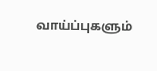வாய்ப்புகளும்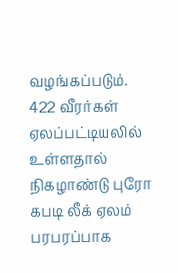வழங்கப்படும். 422 வீரர்கள் ஏலப்பட்டியலில் உள்ளதால் நிகழாண்டு புரோ கபடி லீக் ஏலம் பரபரப்பாக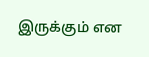இருக்கும் என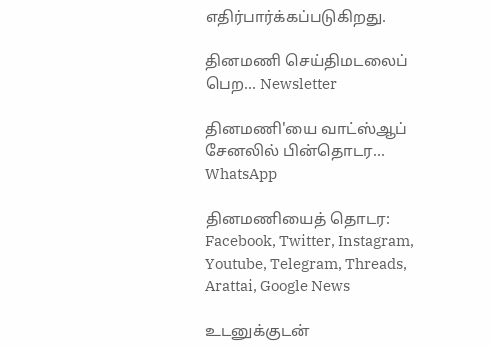எதிர்பார்க்கப்படுகிறது.

தினமணி செய்திமடலைப் பெற... Newsletter

தினமணி'யை வாட்ஸ்ஆப் சேனலில் பின்தொடர... WhatsApp

தினமணியைத் தொடர: Facebook, Twitter, Instagram, Youtube, Telegram, Threads, Arattai, Google News

உடனுக்குடன்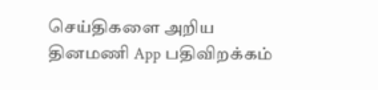செய்திகளை அறிய தினமணி App பதிவிறக்கம்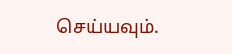செய்யவும்.